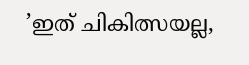’ഇത് ചികിത്സയല്ല,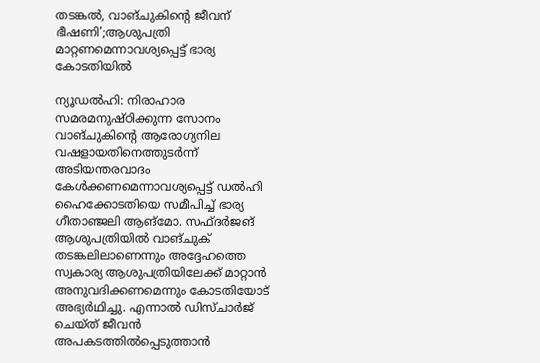തടങ്കൽ, വാങ്ചുകിന്റെ ജീവന് ഭീഷണി’;ആശുപത്രി മാറ്റണമെന്നാവശ്യപ്പെട്ട് ഭാര്യ കോടതിയിൽ

ന്യൂഡൽഹി: നിരാഹാര സമരമനുഷ്ഠിക്കുന്ന സോനം വാങ്ചുകിന്റെ ആരോഗ്യനില വഷളായതിനെത്തുടർന്ന് അടിയന്തരവാദം കേൾക്കണമെന്നാവശ്യപ്പെട്ട് ഡൽഹി ഹൈക്കോടതിയെ സമീപിച്ച് ഭാര്യ ഗീതാഞ്ജലി ആങ്മോ. സഫ്ദർജങ് ആശുപത്രിയിൽ വാങ്ചുക് തടങ്കലിലാണെന്നും അദ്ദേഹത്തെ സ്വകാര്യ ആശുപത്രിയിലേക്ക് മാറ്റാൻ അനുവദിക്കണമെന്നും കോടതിയോട് അഭ്യർഥിച്ചു. എന്നാൽ ഡിസ്ചാർജ് ചെയ്ത് ജീവൻ അപകടത്തിൽപ്പെടുത്താൻ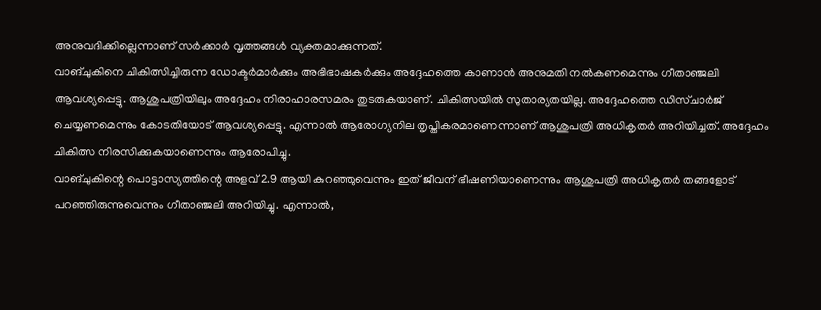അനുവദിക്കില്ലെന്നാണ് സർക്കാർ വൃത്തങ്ങൾ വ്യക്തമാക്കുന്നത്.
വാങ്ചുകിനെ ചികിത്സിച്ചിരുന്ന ഡോക്ടർമാർക്കും അഭിഭാഷകർക്കും അദ്ദേഹത്തെ കാണാൻ അനുമതി നൽകണമെന്നും ഗീതാഞ്ജലി ആവശ്യപ്പെട്ടു. ആശുപത്രിയിലും അദ്ദേഹം നിരാഹാരസമരം തുടരുകയാണ്. ചികിത്സയിൽ സുതാര്യതയില്ല. അദ്ദേഹത്തെ ഡിസ്ചാർജ് ചെയ്യണമെന്നും കോടതിയോട് ആവശ്യപ്പെട്ടു. എന്നാൽ ആരോഗ്യനില തൃപ്തികരമാണെന്നാണ് ആശുപത്രി അധികൃതർ അറിയിച്ചത്. അദ്ദേഹം ചികിത്സ നിരസിക്കുകയാണെന്നും ആരോപിച്ചു.
വാങ്ചുകിന്റെ പൊട്ടാസ്യത്തിന്റെ അളവ് 2.9 ആയി കുറഞ്ഞുവെന്നും ഇത് ജീവന് ഭീഷണിയാണെന്നും ആശുപത്രി അധികൃതർ തങ്ങളോട് പറഞ്ഞിരുന്നുവെന്നും ഗീതാഞ്ജലി അറിയിച്ചു. എന്നാൽ,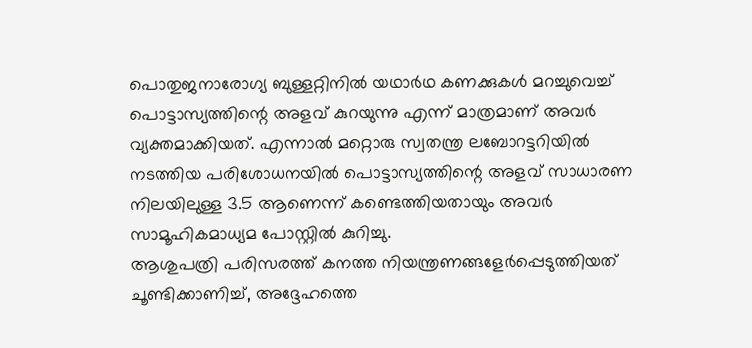പൊതുജനാരോഗ്യ ബുള്ളറ്റിനിൽ യഥാർഥ കണക്കുകൾ മറച്ചുവെച്ച് പൊട്ടാസ്യത്തിന്റെ അളവ് കുറയുന്നു എന്ന് മാത്രമാണ് അവർ വ്യക്തമാക്കിയത്. എന്നാൽ മറ്റൊരു സ്വതന്ത്ര ലബോറട്ടറിയിൽ നടത്തിയ പരിശോധനയിൽ പൊട്ടാസ്യത്തിന്റെ അളവ് സാധാരണ നിലയിലുള്ള 3.5 ആണെന്ന് കണ്ടെത്തിയതായും അവർ സാമൂഹികമാധ്യമ പോസ്റ്റിൽ കുറിച്ചു.
ആശുപത്രി പരിസരത്ത് കനത്ത നിയന്ത്രണങ്ങളേർപ്പെടുത്തിയത് ചൂണ്ടിക്കാണിച്ച്, അദ്ദേഹത്തെ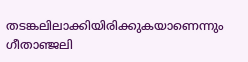തടങ്കലിലാക്കിയിരിക്കുകയാണെന്നും ഗീതാഞ്ജലി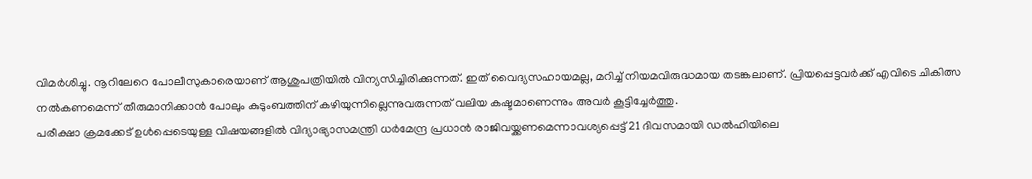വിമർശിച്ചു. നൂറിലേറെ പോലീസുകാരെയാണ് ആശുപത്രിയിൽ വിന്യസിച്ചിരിക്കുന്നത്. ഇത് വൈദ്യസഹായമല്ല, മറിച്ച് നിയമവിരുദ്ധമായ തടങ്കലാണ്. പ്രിയപ്പെട്ടവർക്ക് എവിടെ ചികിത്സ നൽകണമെന്ന് തീരുമാനിക്കാൻ പോലും കുടുംബത്തിന് കഴിയുന്നില്ലെന്നുവരുന്നത് വലിയ കഷ്ടമാണെന്നും അവർ കൂട്ടിച്ചേർത്തു.
പരീക്ഷാ ക്രമക്കേട് ഉൾപ്പെടെയുള്ള വിഷയങ്ങളിൽ വിദ്യാഭ്യാസമന്ത്രി ധർമേന്ദ്ര പ്രധാൻ രാജിവയ്ക്കണമെന്നാവശ്യപ്പെട്ട് 21 ദിവസമായി ഡൽഹിയിലെ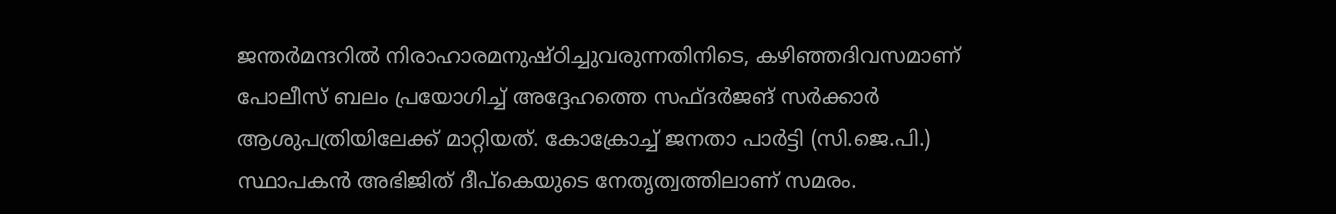ജന്തർമന്ദറിൽ നിരാഹാരമനുഷ്ഠിച്ചുവരുന്നതിനിടെ, കഴിഞ്ഞദിവസമാണ് പോലീസ് ബലം പ്രയോഗിച്ച് അദ്ദേഹത്തെ സഫ്ദർജങ് സർക്കാർ ആശുപത്രിയിലേക്ക് മാറ്റിയത്. കോക്രോച്ച് ജനതാ പാർട്ടി (സി.ജെ.പി.) സ്ഥാപകൻ അഭിജിത് ദീപ്കെയുടെ നേതൃത്വത്തിലാണ് സമരം.